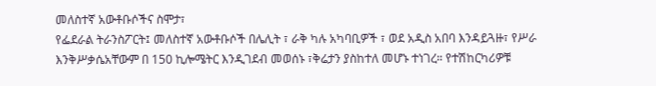መለስተኛ አውቶቡሶችና ስሞታ፣
የፌደራል ትራንስፖርት፤ መለስተኛ አውቶቡሶች በሌሊት ፣ ራቅ ካሉ አካባቢዎች ፣ ወደ አዲስ አበባ እንዳይጓዙ፣ የሥራ እንቅሥቃሴአቸውም በ 150 ኪሎሜትር እንዲገደብ መወሰኑ ፣ቅሬታን ያስከተለ መሆኑ ተነገረ። የተሽከርካሪዎቹ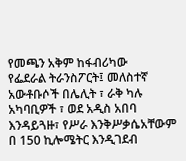የመጫን አቅም ከፋብሪካው
የፌደራል ትራንስፖርት፤ መለስተኛ አውቶቡሶች በሌሊት ፣ ራቅ ካሉ አካባቢዎች ፣ ወደ አዲስ አበባ እንዳይጓዙ፣ የሥራ እንቅሥቃሴአቸውም በ 150 ኪሎሜትር እንዲገደብ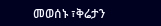መወሰኑ ፣ቅሬታን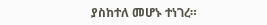ያስከተለ መሆኑ ተነገረ።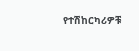የተሽከርካሪዎቹ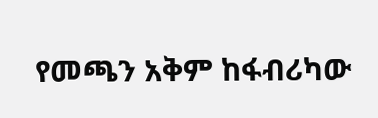የመጫን አቅም ከፋብሪካው